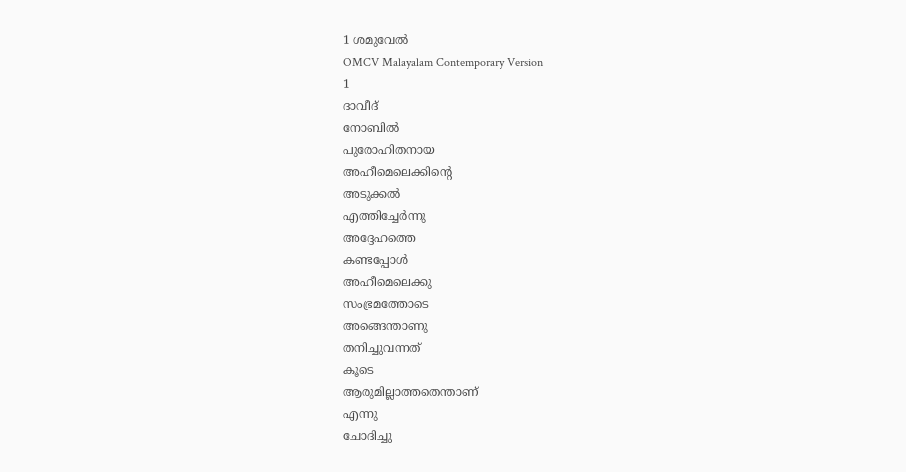1 ശമുവേൽ
OMCV Malayalam Contemporary Version
1
ദാവീദ്
നോബിൽ
പുരോഹിതനായ
അഹീമെലെക്കിന്റെ
അടുക്കൽ
എത്തിച്ചേർന്നു
അദ്ദേഹത്തെ
കണ്ടപ്പോൾ
അഹീമെലെക്കു
സംഭ്രമത്തോടെ
അങ്ങെന്താണു
തനിച്ചുവന്നത്
കൂടെ
ആരുമില്ലാത്തതെന്താണ്
എന്നു
ചോദിച്ചു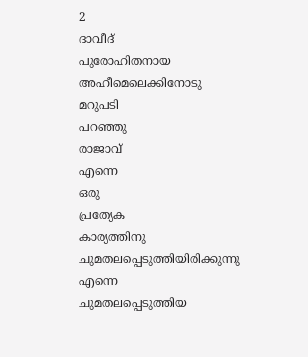2
ദാവീദ്
പുരോഹിതനായ
അഹീമെലെക്കിനോടു
മറുപടി
പറഞ്ഞു
രാജാവ്
എന്നെ
ഒരു
പ്രത്യേക
കാര്യത്തിനു
ചുമതലപ്പെടുത്തിയിരിക്കുന്നു
എന്നെ
ചുമതലപ്പെടുത്തിയ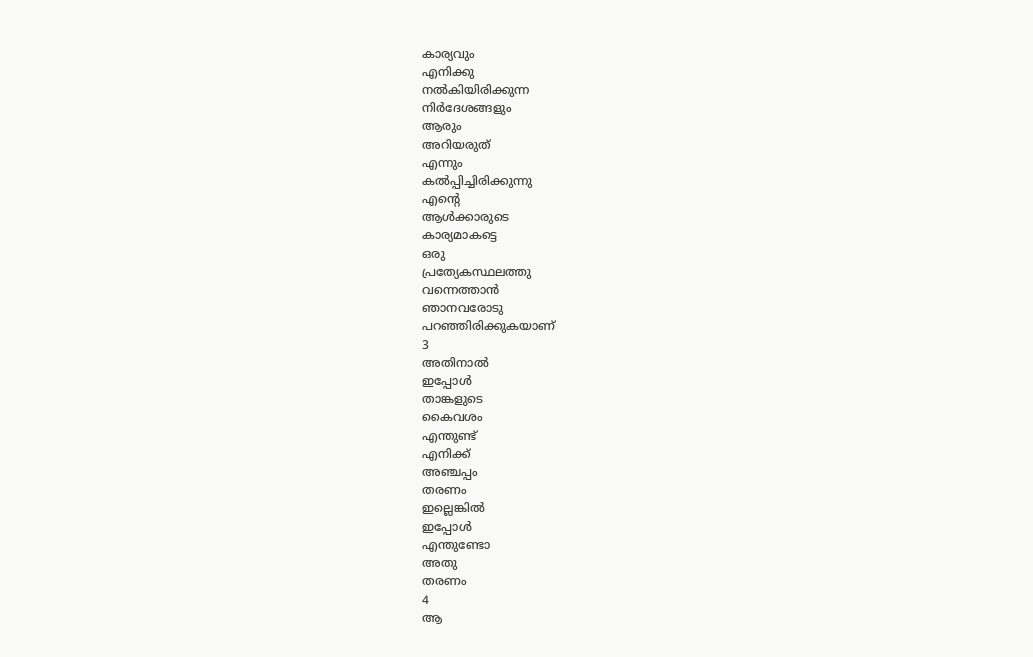കാര്യവും
എനിക്കു
നൽകിയിരിക്കുന്ന
നിർദേശങ്ങളും
ആരും
അറിയരുത്
എന്നും
കൽപ്പിച്ചിരിക്കുന്നു
എന്റെ
ആൾക്കാരുടെ
കാര്യമാകട്ടെ
ഒരു
പ്രത്യേകസ്ഥലത്തു
വന്നെത്താൻ
ഞാനവരോടു
പറഞ്ഞിരിക്കുകയാണ്
3
അതിനാൽ
ഇപ്പോൾ
താങ്കളുടെ
കൈവശം
എന്തുണ്ട്
എനിക്ക്
അഞ്ചപ്പം
തരണം
ഇല്ലെങ്കിൽ
ഇപ്പോൾ
എന്തുണ്ടോ
അതു
തരണം
4
ആ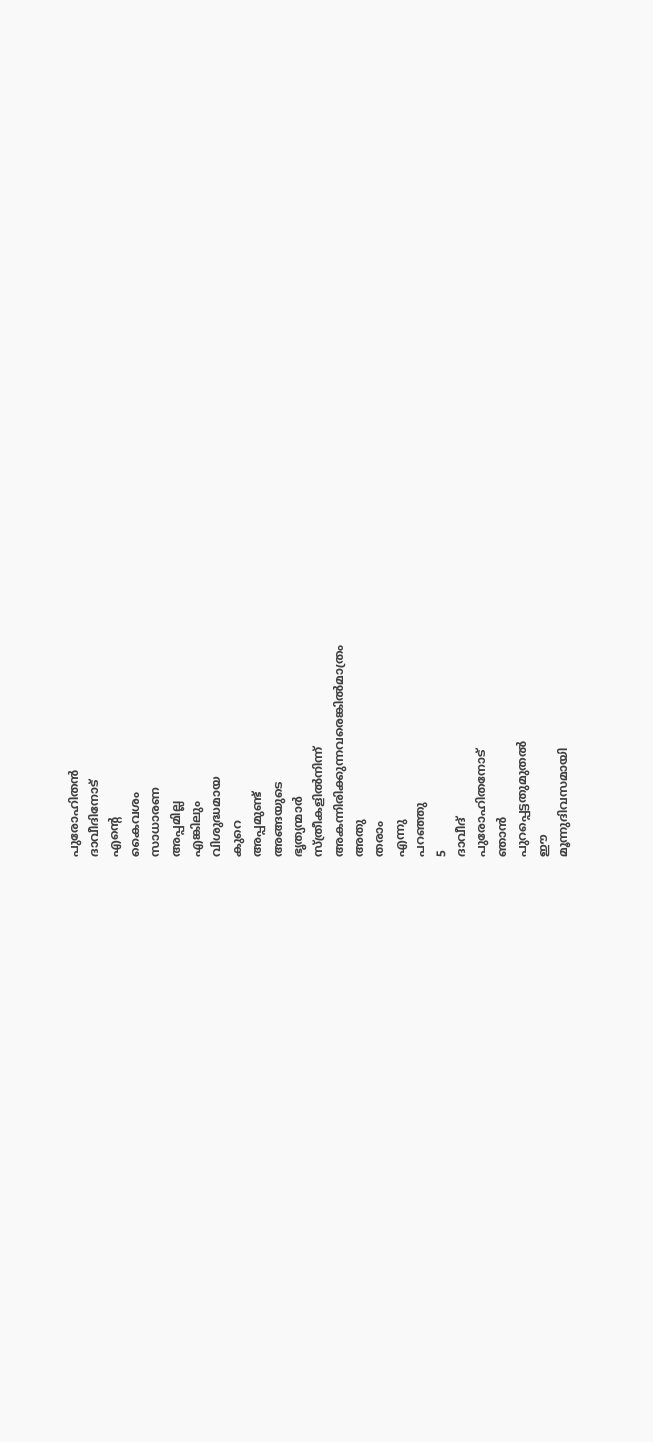പുരോഹിതൻ
ദാവീദിനോട്
എന്റെ
കൈവശം
സാധാരണ
അപ്പമില്ല
എങ്കിലും
വിശുദ്ധമായ
കുറെ
അപ്പമുണ്ട്
അങ്ങയുടെ
ഭൃത്യന്മാർ
സ്ത്രീകളിൽനിന്ന്
അകന്നിരിക്കുന്നവരെങ്കിൽമാത്രം
അതു
തരാം
എന്നു
പറഞ്ഞു
5
ദാവീദ്
പുരോഹിതനോട്
ഞാൻ
പുറപ്പെട്ടതുമുതൽ
ഈ
മൂന്നുദിവസമായി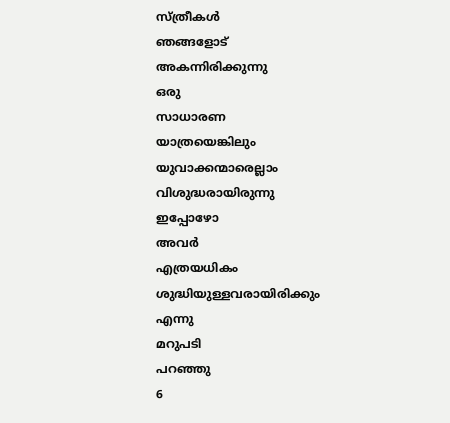സ്ത്രീകൾ
ഞങ്ങളോട്
അകന്നിരിക്കുന്നു
ഒരു
സാധാരണ
യാത്രയെങ്കിലും
യുവാക്കന്മാരെല്ലാം
വിശുദ്ധരായിരുന്നു
ഇപ്പോഴോ
അവർ
എത്രയധികം
ശുദ്ധിയുള്ളവരായിരിക്കും
എന്നു
മറുപടി
പറഞ്ഞു
6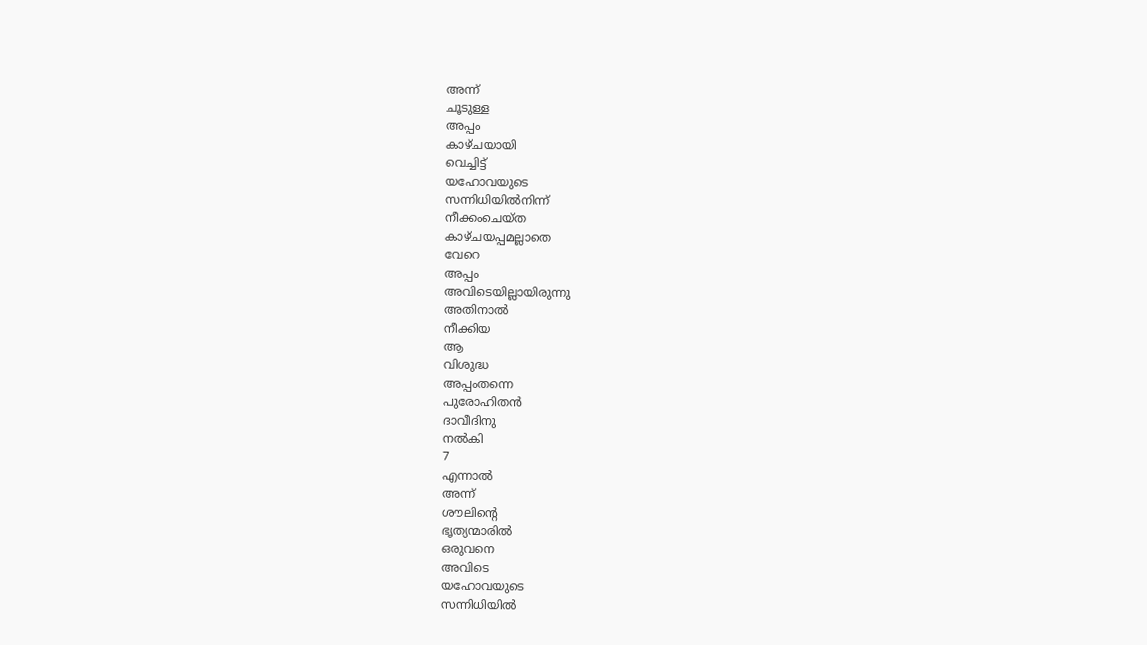അന്ന്
ചൂടുള്ള
അപ്പം
കാഴ്ചയായി
വെച്ചിട്ട്
യഹോവയുടെ
സന്നിധിയിൽനിന്ന്
നീക്കംചെയ്ത
കാഴ്ചയപ്പമല്ലാതെ
വേറെ
അപ്പം
അവിടെയില്ലായിരുന്നു
അതിനാൽ
നീക്കിയ
ആ
വിശുദ്ധ
അപ്പംതന്നെ
പുരോഹിതൻ
ദാവീദിനു
നൽകി
7
എന്നാൽ
അന്ന്
ശൗലിന്റെ
ഭൃത്യന്മാരിൽ
ഒരുവനെ
അവിടെ
യഹോവയുടെ
സന്നിധിയിൽ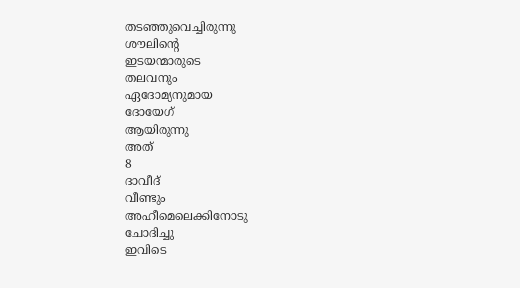തടഞ്ഞുവെച്ചിരുന്നു
ശൗലിന്റെ
ഇടയന്മാരുടെ
തലവനും
ഏദോമ്യനുമായ
ദോയേഗ്
ആയിരുന്നു
അത്
8
ദാവീദ്
വീണ്ടും
അഹീമെലെക്കിനോടു
ചോദിച്ചു
ഇവിടെ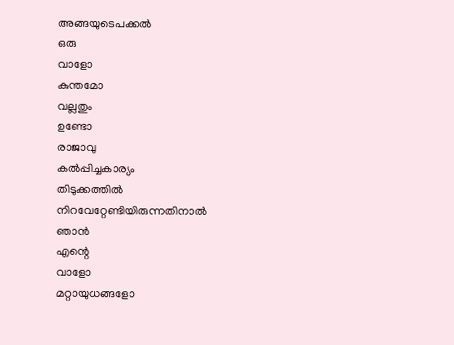അങ്ങയുടെപക്കൽ
ഒരു
വാളോ
കുന്തമോ
വല്ലതും
ഉണ്ടോ
രാജാവു
കൽപ്പിച്ചകാര്യം
തിടുക്കത്തിൽ
നിറവേറ്റേണ്ടിയിരുന്നതിനാൽ
ഞാൻ
എന്റെ
വാളോ
മറ്റായുധങ്ങളോ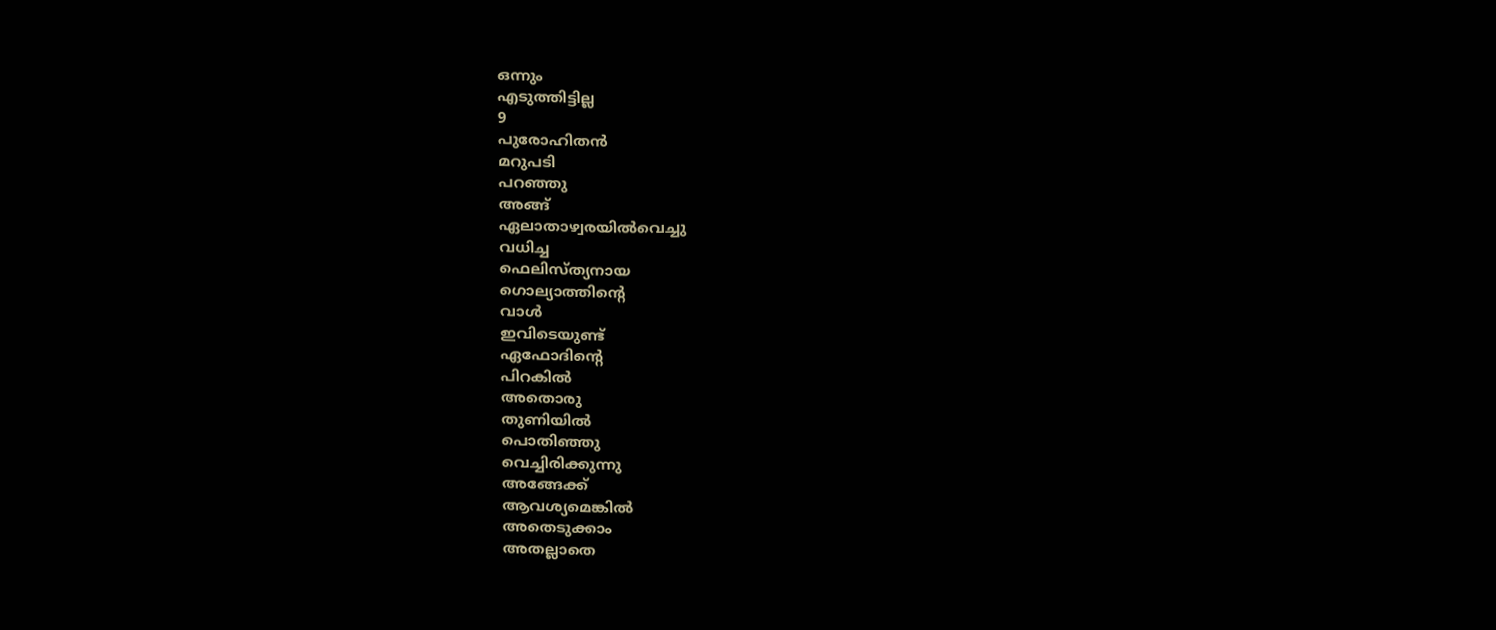ഒന്നും
എടുത്തിട്ടില്ല
9
പുരോഹിതൻ
മറുപടി
പറഞ്ഞു
അങ്ങ്
ഏലാതാഴ്വരയിൽവെച്ചു
വധിച്ച
ഫെലിസ്ത്യനായ
ഗൊല്യാത്തിന്റെ
വാൾ
ഇവിടെയുണ്ട്
ഏഫോദിന്റെ
പിറകിൽ
അതൊരു
തുണിയിൽ
പൊതിഞ്ഞു
വെച്ചിരിക്കുന്നു
അങ്ങേക്ക്
ആവശ്യമെങ്കിൽ
അതെടുക്കാം
അതല്ലാതെ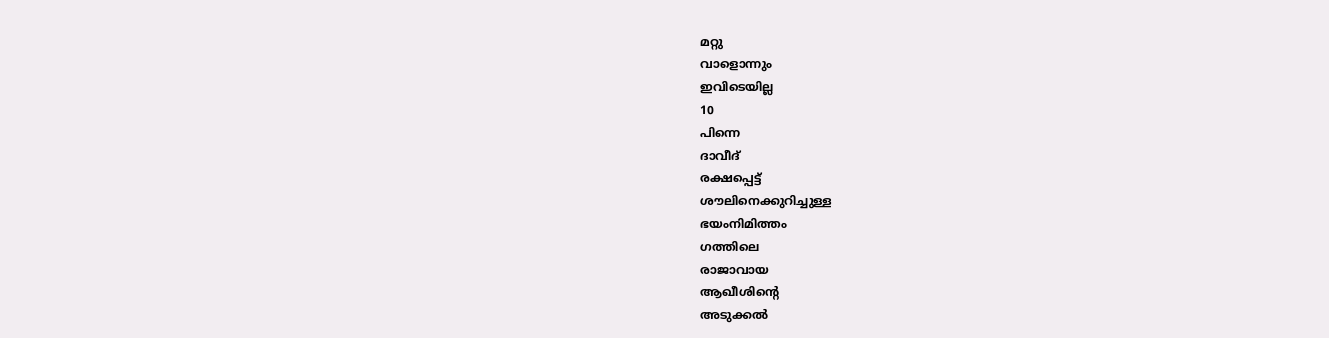മറ്റു
വാളൊന്നും
ഇവിടെയില്ല
10
പിന്നെ
ദാവീദ്
രക്ഷപ്പെട്ട്
ശൗലിനെക്കുറിച്ചുള്ള
ഭയംനിമിത്തം
ഗത്തിലെ
രാജാവായ
ആഖീശിന്റെ
അടുക്കൽ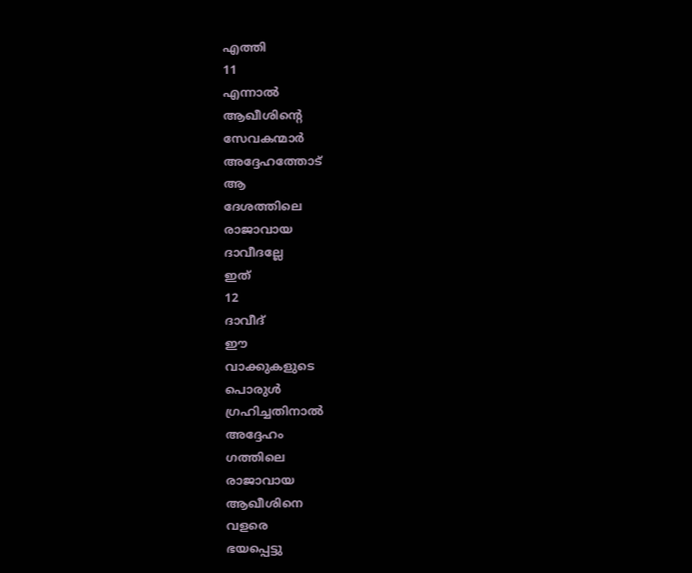എത്തി
11
എന്നാൽ
ആഖീശിന്റെ
സേവകന്മാർ
അദ്ദേഹത്തോട്
ആ
ദേശത്തിലെ
രാജാവായ
ദാവീദല്ലേ
ഇത്
12
ദാവീദ്
ഈ
വാക്കുകളുടെ
പൊരുൾ
ഗ്രഹിച്ചതിനാൽ
അദ്ദേഹം
ഗത്തിലെ
രാജാവായ
ആഖീശിനെ
വളരെ
ഭയപ്പെട്ടു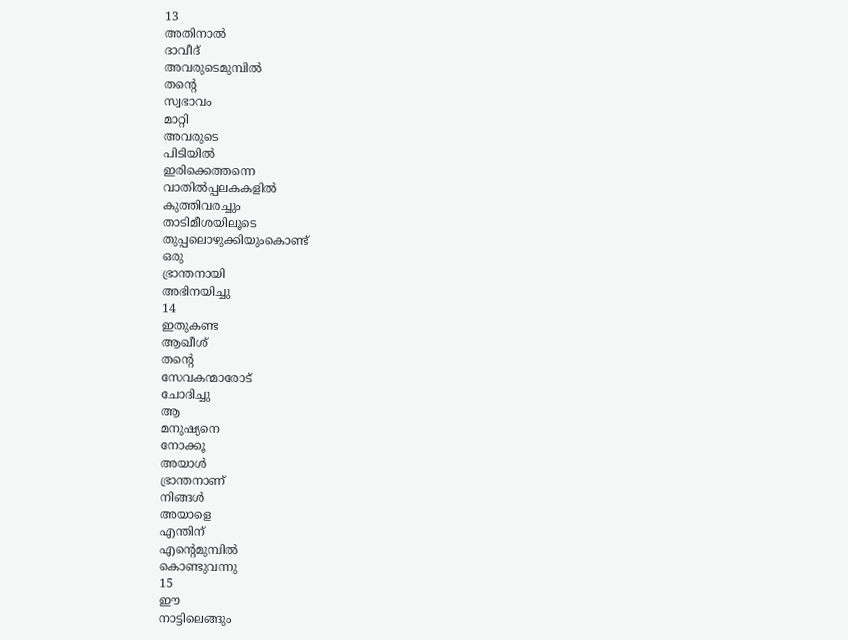13
അതിനാൽ
ദാവീദ്
അവരുടെമുമ്പിൽ
തന്റെ
സ്വഭാവം
മാറ്റി
അവരുടെ
പിടിയിൽ
ഇരിക്കെത്തന്നെ
വാതിൽപ്പലകകളിൽ
കുത്തിവരച്ചും
താടിമീശയിലൂടെ
തുപ്പലൊഴുക്കിയുംകൊണ്ട്
ഒരു
ഭ്രാന്തനായി
അഭിനയിച്ചു
14
ഇതുകണ്ട
ആഖീശ്
തന്റെ
സേവകന്മാരോട്
ചോദിച്ചു
ആ
മനുഷ്യനെ
നോക്കൂ
അയാൾ
ഭ്രാന്തനാണ്
നിങ്ങൾ
അയാളെ
എന്തിന്
എന്റെമുമ്പിൽ
കൊണ്ടുവന്നു
15
ഈ
നാട്ടിലെങ്ങും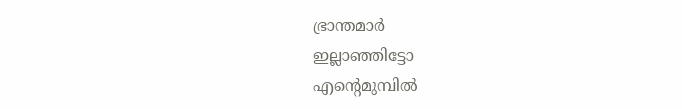ഭ്രാന്തമാർ
ഇല്ലാഞ്ഞിട്ടോ
എന്റെമുമ്പിൽ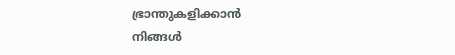ഭ്രാന്തുകളിക്കാൻ
നിങ്ങൾ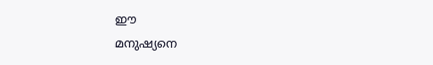ഈ
മനുഷ്യനെ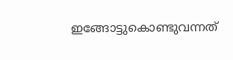ഇങ്ങോട്ടുകൊണ്ടുവന്നത്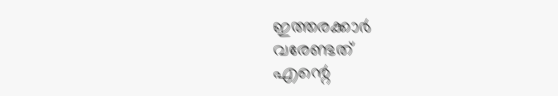ഇത്തരക്കാർ
വരേണ്ടത്
എന്റെ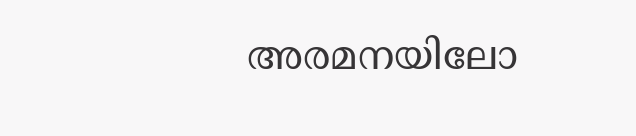അരമനയിലോ